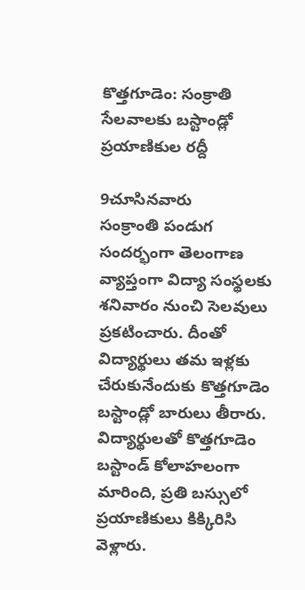కొత్తగూడెం: సంక్రాతి సేలవాలకు బస్టాండ్లో ప్రయాణికుల రద్దీ

9చూసినవారు
సంక్రాంతి పండుగ సందర్భంగా తెలంగాణ వ్యాప్తంగా విద్యా సంస్థలకు శనివారం నుంచి సెలవులు ప్రకటించారు. దీంతో విద్యార్థులు తమ ఇళ్లకు చేరుకునేందుకు కొత్తగూడెం బస్టాండ్లో బారులు తీరారు. విద్యార్థులతో కొత్తగూడెం బస్టాండ్ కోలాహలంగా మారింది, ప్రతి బస్సులో ప్రయాణికులు కిక్కిరిసి వెళ్లారు.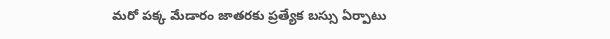మరో పక్క మేడారం జాతరకు ప్రత్యేక బస్సు ఏర్పాటు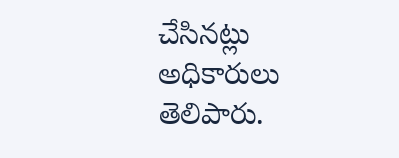చేసినట్లు అధికారులు తెలిపారు.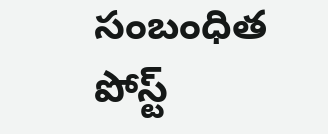సంబంధిత పోస్ట్